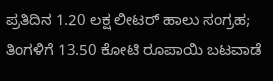ಪ್ರತಿದಿನ 1.20 ಲಕ್ಷ ಲೀಟರ್ ಹಾಲು ಸಂಗ್ರಹ; ತಿಂಗಳಿಗೆ 13.50 ಕೋಟಿ ರೂಪಾಯಿ ಬಟವಾಡೆ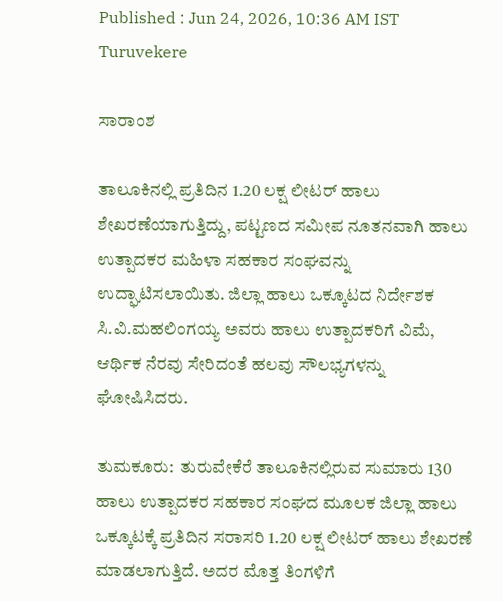Published : Jun 24, 2026, 10:36 AM IST
Turuvekere

ಸಾರಾಂಶ

ತಾಲೂಕಿನಲ್ಲಿ ಪ್ರತಿದಿನ 1.20 ಲಕ್ಷ ಲೀಟರ್ ಹಾಲು ಶೇಖರಣೆಯಾಗುತ್ತಿದ್ದು, ಪಟ್ಟಣದ ಸಮೀಪ ನೂತನವಾಗಿ ಹಾಲು ಉತ್ಪಾದಕರ ಮಹಿಳಾ ಸಹಕಾರ ಸಂಘವನ್ನು ಉದ್ಘಾಟಿಸಲಾಯಿತು. ಜಿಲ್ಲಾ ಹಾಲು ಒಕ್ಕೂಟದ ನಿರ್ದೇಶಕ ಸಿ.ವಿ.ಮಹಲಿಂಗಯ್ಯ ಅವರು ಹಾಲು ಉತ್ಪಾದಕರಿಗೆ ವಿಮೆ, ಆರ್ಥಿಕ ನೆರವು ಸೇರಿದಂತೆ ಹಲವು ಸೌಲಭ್ಯಗಳನ್ನು ಘೋಷಿಸಿದರು.

ತುಮಕೂರು:  ತುರುವೇಕೆರೆ ತಾಲೂಕಿನಲ್ಲಿರುವ ಸುಮಾರು 130 ಹಾಲು ಉತ್ಪಾದಕರ ಸಹಕಾರ ಸಂಘದ ಮೂಲಕ ಜಿಲ್ಲಾ ಹಾಲು ಒಕ್ಕೂಟಕ್ಕೆ ಪ್ರತಿದಿನ ಸರಾಸರಿ 1.20 ಲಕ್ಷ ಲೀಟರ್ ಹಾಲು ಶೇಖರಣೆ ಮಾಡಲಾಗುತ್ತಿದೆ. ಅದರ ಮೊತ್ತ ತಿಂಗಳಿಗೆ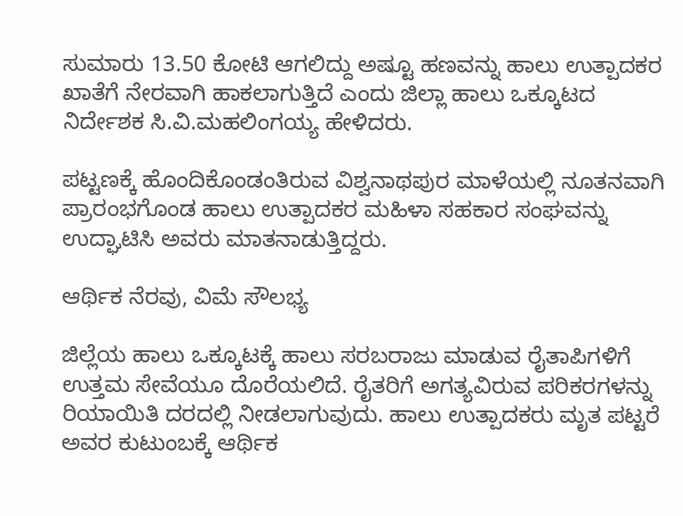ಸುಮಾರು 13.50 ಕೋಟಿ ಆಗಲಿದ್ದು ಅಷ್ಟೂ ಹಣವನ್ನು ಹಾಲು ಉತ್ಪಾದಕರ ಖಾತೆಗೆ ನೇರವಾಗಿ ಹಾಕಲಾಗುತ್ತಿದೆ ಎಂದು ಜಿಲ್ಲಾ ಹಾಲು ಒಕ್ಕೂಟದ ನಿರ್ದೇಶಕ ಸಿ.ವಿ.ಮಹಲಿಂಗಯ್ಯ ಹೇಳಿದರು.

ಪಟ್ಟಣಕ್ಕೆ ಹೊಂದಿಕೊಂಡಂತಿರುವ ವಿಶ್ವನಾಥಪುರ ಮಾಳೆಯಲ್ಲಿ ನೂತನವಾಗಿ ಪ್ರಾರಂಭಗೊಂಡ ಹಾಲು ಉತ್ಪಾದಕರ ಮಹಿಳಾ ಸಹಕಾರ ಸಂಘವನ್ನು ಉದ್ಘಾಟಿಸಿ ಅವರು ಮಾತನಾಡುತ್ತಿದ್ದರು.

ಆರ್ಥಿಕ ನೆರವು, ವಿಮೆ ಸೌಲಭ್ಯ

ಜಿಲ್ಲೆಯ ಹಾಲು ಒಕ್ಕೂಟಕ್ಕೆ ಹಾಲು ಸರಬರಾಜು ಮಾಡುವ ರೈತಾಪಿಗಳಿಗೆ ಉತ್ತಮ ಸೇವೆಯೂ ದೊರೆಯಲಿದೆ. ರೈತರಿಗೆ ಅಗತ್ಯವಿರುವ ಪರಿಕರಗಳನ್ನು ರಿಯಾಯಿತಿ ದರದಲ್ಲಿ ನೀಡಲಾಗುವುದು. ಹಾಲು ಉತ್ಪಾದಕರು ಮೃತ ಪಟ್ಟರೆ ಅವರ ಕುಟುಂಬಕ್ಕೆ ಆರ್ಥಿಕ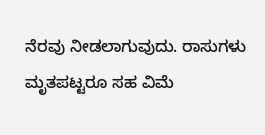ನೆರವು ನೀಡಲಾಗುವುದು. ರಾಸುಗಳು ಮೃತಪಟ್ಟರೂ ಸಹ ವಿಮೆ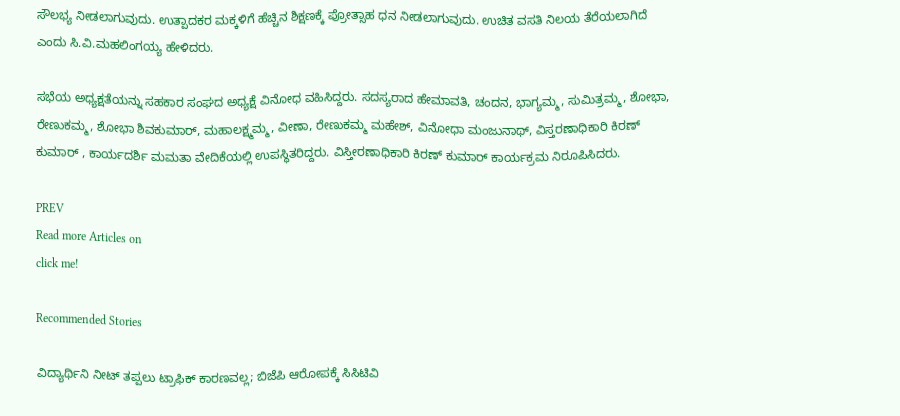ಸೌಲಭ್ಯ ನೀಡಲಾಗುವುದು. ಉತ್ಪಾದಕರ ಮಕ್ಕಳಿಗೆ ಹೆಚ್ಚಿನ ಶಿಕ್ಷಣಕ್ಕೆ ಪ್ರೋತ್ಸಾಹ ಧನ ನೀಡಲಾಗುವುದು. ಉಚಿತ ವಸತಿ ನಿಲಯ ತೆರೆಯಲಾಗಿದೆ ಎಂದು ಸಿ.ವಿ.ಮಹಲಿಂಗಯ್ಯ ಹೇಳಿದರು.

ಸಭೆಯ ಅಧ್ಯಕ್ಷತೆಯನ್ನು ಸಹಕಾರ ಸಂಘದ ಅಧ್ಯಕ್ಷೆ ವಿನೋಧ ವಹಿಸಿದ್ದರು. ಸದಸ್ಯರಾದ ಹೇಮಾವತಿ, ಚಂದನ, ಭಾಗ್ಯಮ್ಮ, ಸುಮಿತ್ರಮ್ಮ, ಶೋಭಾ, ರೇಣುಕಮ್ಮ, ಶೋಭಾ ಶಿವಕುಮಾರ್, ಮಹಾಲಕ್ಷ್ಮಮ್ಮ, ವೀಣಾ, ರೇಣುಕಮ್ಮ ಮಹೇಶ್, ವಿನೋಧಾ ಮಂಜುನಾಥ್, ವಿಸ್ತರಣಾಧಿಕಾರಿ ಕಿರಣ್ ಕುಮಾರ್ , ಕಾರ್ಯದರ್ಶಿ ಮಮತಾ ವೇದಿಕೆಯಲ್ಲಿ ಉಪಸ್ಥಿತರಿದ್ದರು. ವಿಸ್ತೀರಣಾಧಿಕಾರಿ ಕಿರಣ್ ಕುಮಾರ್ ಕಾರ್ಯಕ್ರಮ ನಿರೂಪಿಸಿದರು.

PREV
Read more Articles on
click me!

Recommended Stories

ವಿದ್ಯಾರ್ಥಿನಿ ನೀಟ್‌ ತಪ್ಪಲು ಟ್ರಾಫಿಕ್‌ ಕಾರಣವಲ್ಲ; ಬಿಜೆಪಿ ಆರೋಪಕ್ಕೆ ಸಿಸಿಟಿವಿ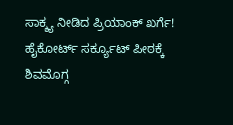ಸಾಕ್ಶ್ಯ ನೀಡಿದ ಪ್ರಿಯಾಂಕ್ ಖರ್ಗೆ!
ಹೈಕೋರ್ಟ್ ಸರ್ಕ್ಯೂಟ್ ಪೀಠಕ್ಕೆ ಶಿವಮೊಗ್ಗ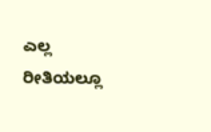ಎಲ್ಲ ರೀತಿಯಲ್ಲೂ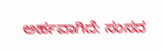ಅರ್ಹವಾಗಿದೆ: ಸಂಸದ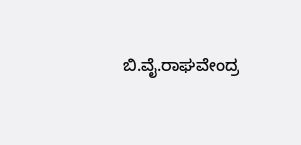ಬಿ.ವೈ.ರಾಘವೇಂದ್ರ